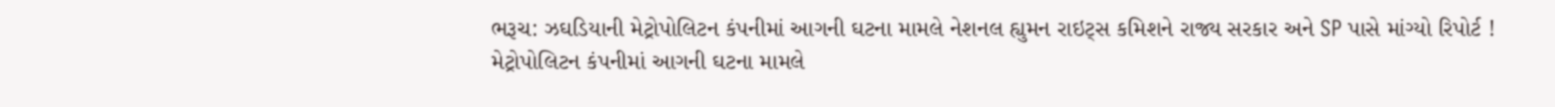ભરૂચ: ઝઘડિયાની મેટ્રોપોલિટન કંપનીમાં આગની ઘટના મામલે નેશનલ હ્યુમન રાઇટ્સ કમિશને રાજ્ય સરકાર અને SP પાસે માંગ્યો રિપોર્ટ !
મેટ્રોપોલિટન કંપનીમાં આગની ઘટના મામલે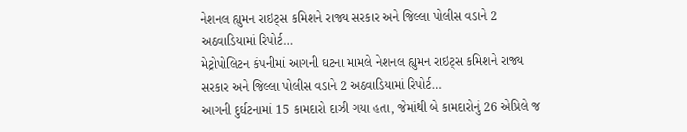નેશનલ હ્યુમન રાઇટ્સ કમિશને રાજ્ય સરકાર અને જિલ્લા પોલીસ વડાને 2 અઠવાડિયામાં રિપોર્ટ…
મેટ્રોપોલિટન કંપનીમાં આગની ઘટના મામલે નેશનલ હ્યુમન રાઇટ્સ કમિશને રાજ્ય સરકાર અને જિલ્લા પોલીસ વડાને 2 અઠવાડિયામાં રિપોર્ટ…
આગની દુર્ઘટનામાં 15 કામદારો દાઝી ગયા હતા, જેમાંથી બે કામદારોનું 26 એપ્રિલે જ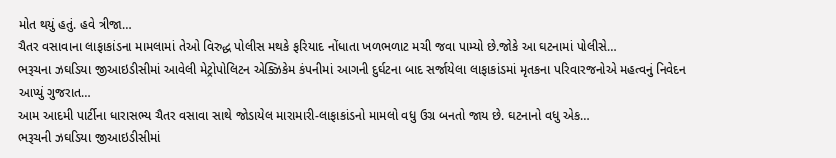મોત થયું હતું. હવે ત્રીજા…
ચૈતર વસાવાના લાફાકાંડના મામલામાં તેઓ વિરુદ્ધ પોલીસ મથકે ફરિયાદ નોંધાતા ખળભળાટ મચી જવા પામ્યો છે.જોકે આ ઘટનામાં પોલીસે…
ભરૂચના ઝઘડિયા જીઆઇડીસીમાં આવેલી મેટ્રોપોલિટન એક્ઝિકેમ કંપનીમાં આગની દુર્ઘટના બાદ સર્જાયેલા લાફાકાંડમાં મૃતકના પરિવારજનોએ મહત્વનું નિવેદન આપ્યું ગુજરાત…
આમ આદમી પાર્ટીના ધારાસભ્ય ચૈતર વસાવા સાથે જોડાયેલ મારામારી-લાફાકાંડનો મામલો વધુ ઉગ્ર બનતો જાય છે. ઘટનાનો વધુ એક…
ભરૂચની ઝઘડિયા જીઆઇડીસીમાં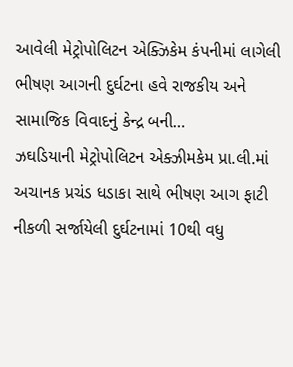આવેલી મેટ્રોપોલિટન એક્ઝિકેમ કંપનીમાં લાગેલી ભીષણ આગની દુર્ઘટના હવે રાજકીય અને સામાજિક વિવાદનું કેન્દ્ર બની…
ઝઘડિયાની મેટ્રોપોલિટન એક્ઝીમકેમ પ્રા.લી.માં અચાનક પ્રચંડ ધડાકા સાથે ભીષણ આગ ફાટી નીકળી સર્જાયેલી દુર્ઘટનામાં 10થી વધુ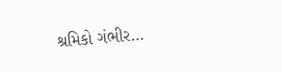શ્રમિકો ગંભીર…